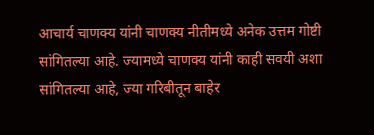आचार्य चाणक्य यांनी चाणक्य नीतीमध्ये अनेक उत्तम गोष्टी सांगितल्या आहे. ज्यामध्ये चाणक्य यांनी काही सवयी अशा सांगितल्या आहे, ज्या गरिबीतून बाहेर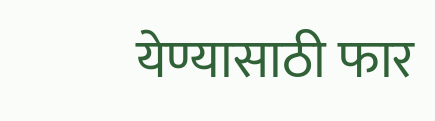येण्यासाठी फार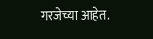गरजेच्या आहेत.